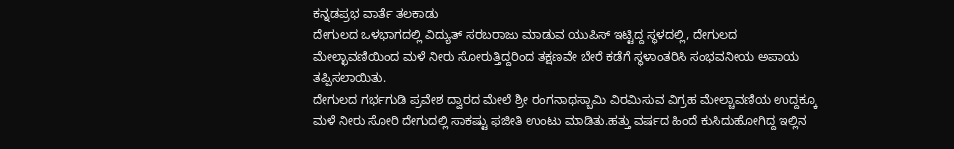ಕನ್ನಡಪ್ರಭ ವಾರ್ತೆ ತಲಕಾಡು
ದೇಗುಲದ ಒಳಭಾಗದಲ್ಲಿ ವಿದ್ಯುತ್ ಸರಬರಾಜು ಮಾಡುವ ಯುಪಿಸ್ ಇಟ್ಟಿದ್ದ ಸ್ಥಳದಲ್ಲಿ, ದೇಗುಲದ ಮೇಲ್ಛಾವಣಿಯಿಂದ ಮಳೆ ನೀರು ಸೋರುತ್ತಿದ್ದರಿಂದ ತಕ್ಷಣವೇ ಬೇರೆ ಕಡೆಗೆ ಸ್ಥಳಾಂತರಿಸಿ ಸಂಭವನೀಯ ಅಪಾಯ ತಪ್ಪಿಸಲಾಯಿತು.
ದೇಗುಲದ ಗರ್ಭಗುಡಿ ಪ್ರವೇಶ ದ್ವಾರದ ಮೇಲೆ ಶ್ರೀ ರಂಗನಾಥಸ್ಬಾಮಿ ವಿರಮಿಸುವ ವಿಗ್ರಹ ಮೇಲ್ಚಾವಣಿಯ ಉದ್ದಕ್ಕೂ ಮಳೆ ನೀರು ಸೋರಿ ದೇಗುದಲ್ಲಿ ಸಾಕಷ್ಟು ಫಜೀತಿ ಉಂಟು ಮಾಡಿತು.ಹತ್ತು ವರ್ಷದ ಹಿಂದೆ ಕುಸಿದುಹೋಗಿದ್ದ ಇಲ್ಲಿನ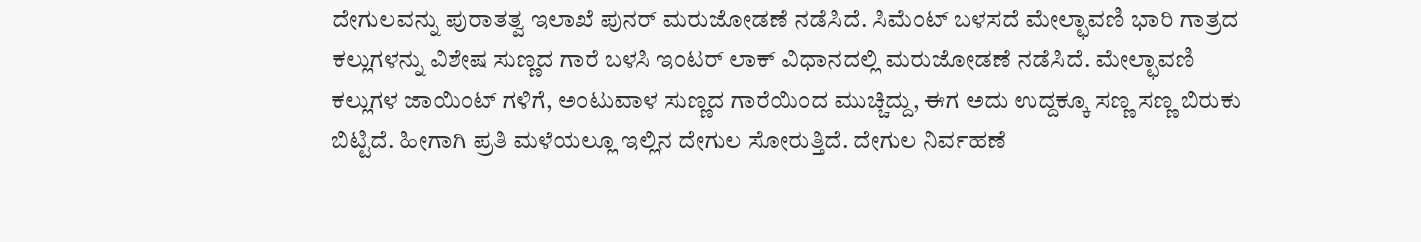ದೇಗುಲವನ್ನು ಪುರಾತತ್ವ ಇಲಾಖೆ ಪುನರ್ ಮರುಜೋಡಣೆ ನಡೆಸಿದೆ. ಸಿಮೆಂಟ್ ಬಳಸದೆ ಮೇಲ್ಛಾವಣಿ ಭಾರಿ ಗಾತ್ರದ ಕಲ್ಲುಗಳನ್ನು ವಿಶೇಷ ಸುಣ್ಣದ ಗಾರೆ ಬಳಸಿ ಇಂಟರ್ ಲಾಕ್ ವಿಧಾನದಲ್ಲಿ ಮರುಜೋಡಣೆ ನಡೆಸಿದೆ. ಮೇಲ್ಛಾವಣಿ ಕಲ್ಲುಗಳ ಜಾಯಿಂಟ್ ಗಳಿಗೆ, ಅಂಟುವಾಳ ಸುಣ್ಣದ ಗಾರೆಯಿಂದ ಮುಚ್ಚಿದ್ದು, ಈಗ ಅದು ಉದ್ದಕ್ಕೂ ಸಣ್ಣ ಸಣ್ಣ ಬಿರುಕು ಬಿಟ್ಟಿದೆ. ಹೀಗಾಗಿ ಪ್ರತಿ ಮಳೆಯಲ್ಲೂ ಇಲ್ಲಿನ ದೇಗುಲ ಸೋರುತ್ತಿದೆ. ದೇಗುಲ ನಿರ್ವಹಣೆ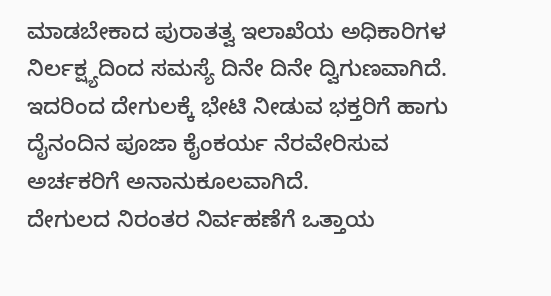ಮಾಡಬೇಕಾದ ಪುರಾತತ್ವ ಇಲಾಖೆಯ ಅಧಿಕಾರಿಗಳ ನಿರ್ಲಕ್ಷ್ಯದಿಂದ ಸಮಸ್ಯೆ ದಿನೇ ದಿನೇ ದ್ವಿಗುಣವಾಗಿದೆ. ಇದರಿಂದ ದೇಗುಲಕ್ಕೆ ಭೇಟಿ ನೀಡುವ ಭಕ್ತರಿಗೆ ಹಾಗು ದೈನಂದಿನ ಪೂಜಾ ಕೈಂಕರ್ಯ ನೆರವೇರಿಸುವ ಅರ್ಚಕರಿಗೆ ಅನಾನುಕೂಲವಾಗಿದೆ.
ದೇಗುಲದ ನಿರಂತರ ನಿರ್ವಹಣೆಗೆ ಒತ್ತಾಯ